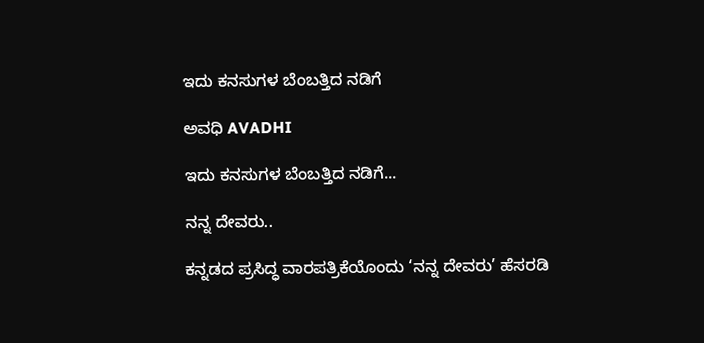ಇದು ಕನಸುಗಳ ಬೆಂಬತ್ತಿದ ನಡಿಗೆ‍

ಅವಧಿ AVADHI

ಇದು ಕನಸುಗಳ ಬೆಂಬತ್ತಿದ ನಡಿಗೆ...

ನನ್ನ ದೇವರು..

ಕನ್ನಡದ ಪ್ರಸಿದ್ಧ ವಾರಪತ್ರಿಕೆಯೊಂದು ‘ನನ್ನ ದೇವರು’ ಹೆಸರಡಿ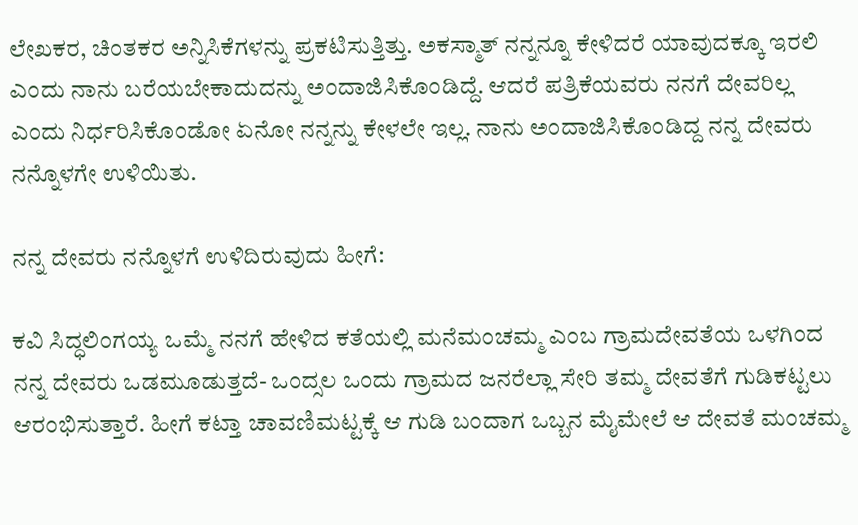ಲೇಖಕರ, ಚಿಂತಕರ ಅನ್ನಿಸಿಕೆಗಳನ್ನು ಪ್ರಕಟಿಸುತ್ತಿತ್ತು. ಅಕಸ್ಮಾತ್ ನನ್ನನ್ನೂ ಕೇಳಿದರೆ ಯಾವುದಕ್ಕೂ ಇರಲಿ ಎಂದು ನಾನು ಬರೆಯಬೇಕಾದುದನ್ನು ಅಂದಾಜಿಸಿಕೊಂಡಿದ್ದೆ. ಆದರೆ ಪತ್ರಿಕೆಯವರು ನನಗೆ ದೇವರಿಲ್ಲ ಎಂದು ನಿರ್ಧರಿಸಿಕೊಂಡೋ ಏನೋ ನನ್ನನ್ನು ಕೇಳಲೇ ಇಲ್ಲ. ನಾನು ಅಂದಾಜಿಸಿಕೊಂಡಿದ್ದ ನನ್ನ ದೇವರು ನನ್ನೊಳಗೇ ಉಳಿಯಿತು.

ನನ್ನ ದೇವರು ನನ್ನೊಳಗೆ ಉಳಿದಿರುವುದು ಹೀಗೆ:

ಕವಿ ಸಿದ್ಧಲಿಂಗಯ್ಯ ಒಮ್ಮೆ ನನಗೆ ಹೇಳಿದ ಕತೆಯಲ್ಲಿ ಮನೆಮಂಚಮ್ಮ ಎಂಬ ಗ್ರಾಮದೇವತೆಯ ಒಳಗಿಂದ ನನ್ನ ದೇವರು ಒಡಮೂಡುತ್ತದೆ- ಒಂದ್ಸಲ ಒಂದು ಗ್ರಾಮದ ಜನರೆಲ್ಲಾ ಸೇರಿ ತಮ್ಮ ದೇವತೆಗೆ ಗುಡಿಕಟ್ಟಲು ಆರಂಭಿಸುತ್ತಾರೆ. ಹೀಗೆ ಕಟ್ತಾ ಚಾವಣಿಮಟ್ಟಕ್ಕೆ ಆ ಗುಡಿ ಬಂದಾಗ ಒಬ್ಬನ ಮೈಮೇಲೆ ಆ ದೇವತೆ ಮಂಚಮ್ಮ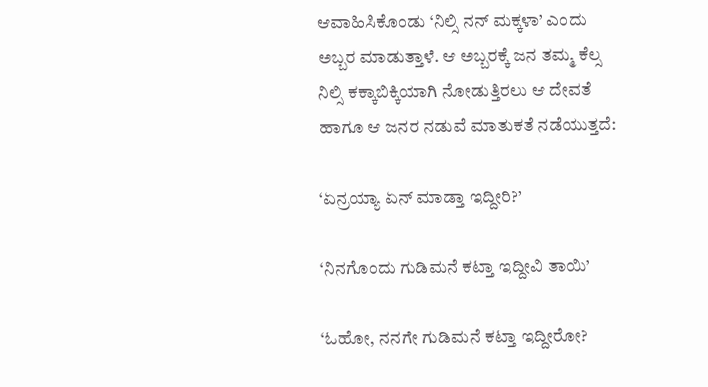ಆವಾಹಿಸಿಕೊಂಡು ‘ನಿಲ್ಸಿ ನನ್ ಮಕ್ಕಳಾ’ ಎಂದು ಅಬ್ಬರ ಮಾಡುತ್ತಾಳೆ. ಆ ಅಬ್ಬರಕ್ಕೆ ಜನ ತಮ್ಮ ಕೆಲ್ಸ ನಿಲ್ಸಿ ಕಕ್ಕಾಬಿಕ್ಕಿಯಾಗಿ ನೋಡುತ್ತಿರಲು ಆ ದೇವತೆ ಹಾಗೂ ಆ ಜನರ ನಡುವೆ ಮಾತುಕತೆ ನಡೆಯುತ್ತದೆ:

‘ಏನ್ರಯ್ಯಾ ಏನ್ ಮಾಡ್ತಾ ಇದ್ದೀರಿ?’

‘ನಿನಗೊಂದು ಗುಡಿಮನೆ ಕಟ್ತಾ ಇದ್ದೀವಿ ತಾಯಿ’

‘ಓಹೋ, ನನಗೇ ಗುಡಿಮನೆ ಕಟ್ತಾ ಇದ್ದೀರೋ?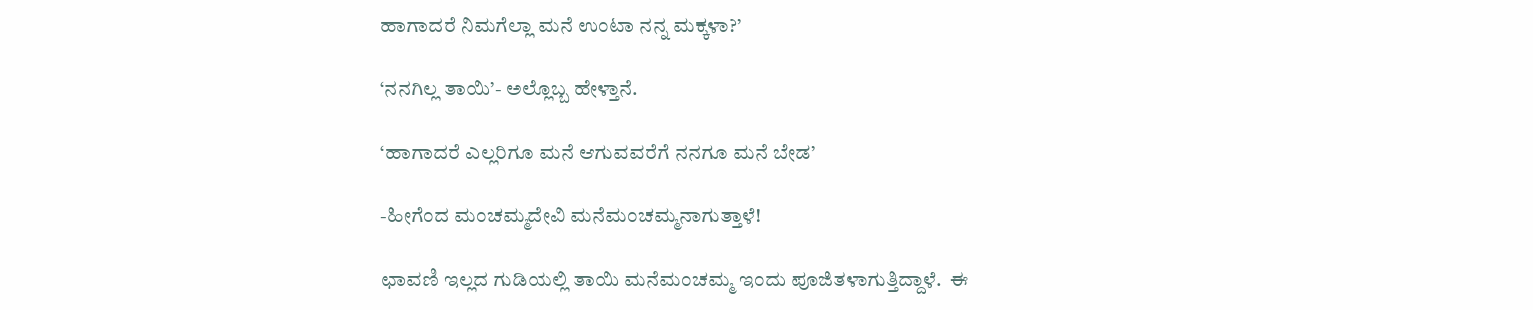ಹಾಗಾದರೆ ನಿಮಗೆಲ್ಲಾ ಮನೆ ಉಂಟಾ ನನ್ನ ಮಕ್ಕಳಾ?’

‘ನನಗಿಲ್ಲ ತಾಯಿ’- ಅಲ್ಲೊಬ್ಬ ಹೇಳ್ತಾನೆ.

‘ಹಾಗಾದರೆ ಎಲ್ಲರಿಗೂ ಮನೆ ಆಗುವವರೆಗೆ ನನಗೂ ಮನೆ ಬೇಡ’

-ಹೀಗೆಂದ ಮಂಚಮ್ಮದೇವಿ ಮನೆಮಂಚಮ್ಮನಾಗುತ್ತಾಳೆ!

ಛಾವಣಿ ಇಲ್ಲದ ಗುಡಿಯಲ್ಲಿ ತಾಯಿ ಮನೆಮಂಚಮ್ಮ ಇಂದು ಪೂಜಿತಳಾಗುತ್ತಿದ್ದಾಳೆ.  ಈ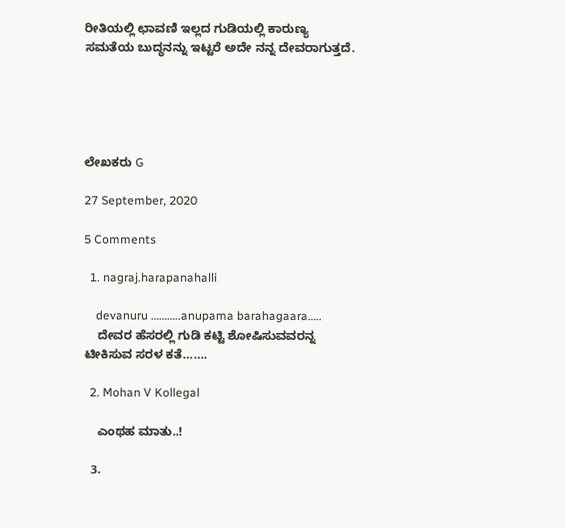ರೀತಿಯಲ್ಲಿ ಛಾವಣಿ ಇಲ್ಲದ ಗುಡಿಯಲ್ಲಿ ಕಾರುಣ್ಯ ಸಮತೆಯ ಬುದ್ಧನನ್ನು ಇಟ್ಟರೆ ಅದೇ ನನ್ನ ದೇವರಾಗುತ್ತದೆ.





ಲೇಖಕರು G

27 September, 2020

5 Comments

  1. nagraj.harapanahalli

    devanuru ………..anupama barahagaara…..
    ದೇವರ ಹೆಸರಲ್ಲಿ ಗುಡಿ ಕಟ್ಟಿ ಶೋಷಿಸುವವರನ್ನ ಟೀಕಿಸುವ ಸರಳ ಕತೆ…….

  2. Mohan V Kollegal

    ಎಂಥಹ ಮಾತು..!

  3.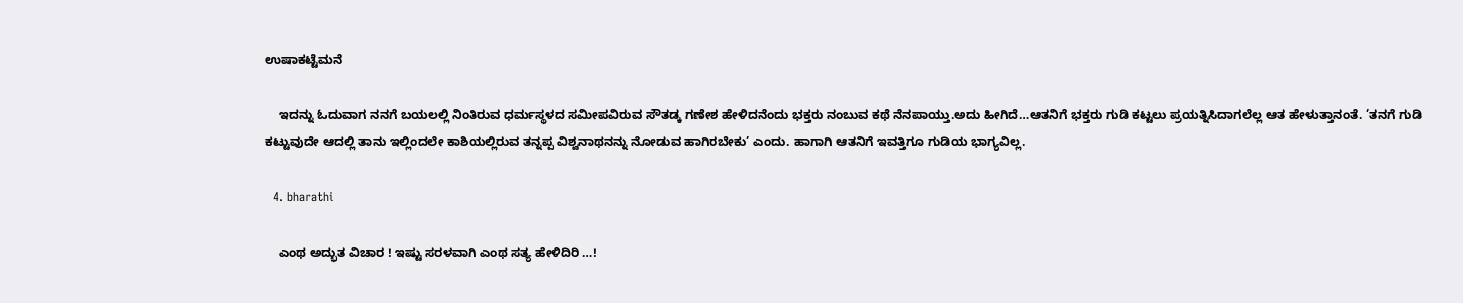ಉಷಾಕಟ್ಟೆಮನೆ

    ಇದನ್ನು ಓದುವಾಗ ನನಗೆ ಬಯಲಲ್ಲಿ ನಿಂತಿರುವ ಧರ್ಮಸ್ಥಳದ ಸಮೀಪವಿರುವ ಸೌತಡ್ಕ ಗಣೇಶ ಹೇಳಿದನೆಂದು ಭಕ್ತರು ನಂಬುವ ಕಥೆ ನೆನಪಾಯ್ತು.ಅದು ಹೀಗಿದೆ…ಆತನಿಗೆ ಭಕ್ತರು ಗುಡಿ ಕಟ್ಟಲು ಪ್ರಯತ್ನಿಸಿದಾಗಲೆಲ್ಲ ಆತ ಹೇಳುತ್ತಾನಂತೆ. ’ತನಗೆ ಗುಡಿ ಕಟ್ಟುವುದೇ ಆದಲ್ಲಿ ತಾನು ಇಲ್ಲಿಂದಲೇ ಕಾಶಿಯಲ್ಲಿರುವ ತನ್ನಪ್ಪ ವಿಶ್ವನಾಥನನ್ನು ನೋಡುವ ಹಾಗಿರಬೇಕು’ ಎಂದು. ಹಾಗಾಗಿ ಆತನಿಗೆ ಇವತ್ತಿಗೂ ಗುಡಿಯ ಭಾಗ್ಯವಿಲ್ಲ.

  4. bharathi

    ಎಂಥ ಅದ್ಭುತ ವಿಚಾರ ! ಇಷ್ಟು ಸರಳವಾಗಿ ಎಂಥ ಸತ್ಯ ಹೇಳಿದಿರಿ …!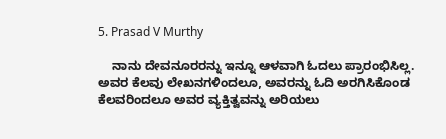5. Prasad V Murthy

    ನಾನು ದೇವನೂರರನ್ನು ಇನ್ನೂ ಆಳವಾಗಿ ಓದಲು ಪ್ರಾರಂಭಿಸಿಲ್ಲ. ಅವರ ಕೆಲವು ಲೇಖನಗಳಿಂದಲೂ, ಅವರನ್ನು ಓದಿ ಅರಗಿಸಿಕೊಂಡ ಕೆಲವರಿಂದಲೂ ಅವರ ವ್ಯಕ್ತಿತ್ವವನ್ನು ಅರಿಯಲು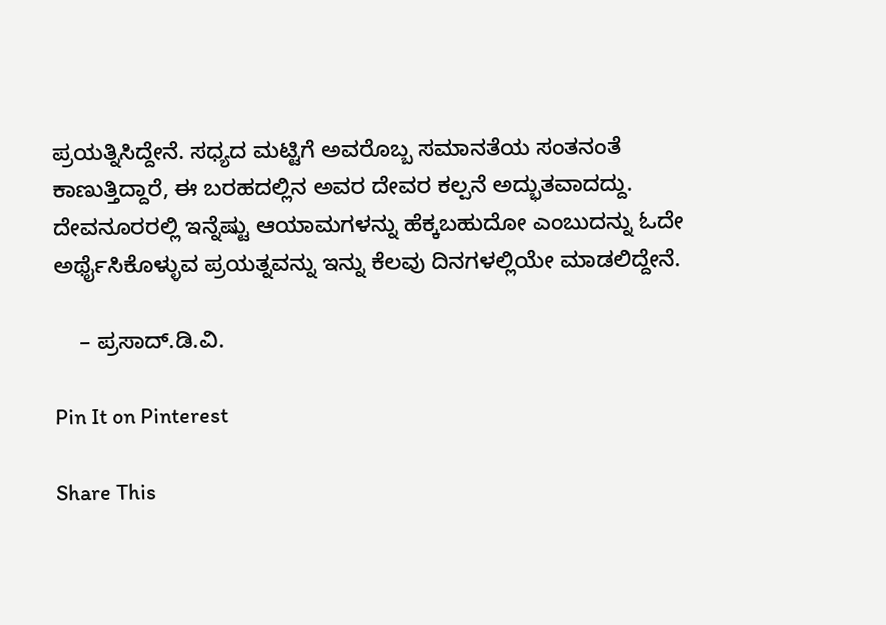ಪ್ರಯತ್ನಿಸಿದ್ದೇನೆ. ಸಧ್ಯದ ಮಟ್ಟಿಗೆ ಅವರೊಬ್ಬ ಸಮಾನತೆಯ ಸಂತನಂತೆ ಕಾಣುತ್ತಿದ್ದಾರೆ, ಈ ಬರಹದಲ್ಲಿನ ಅವರ ದೇವರ ಕಲ್ಪನೆ ಅದ್ಭುತವಾದದ್ದು. ದೇವನೂರರಲ್ಲಿ ಇನ್ನೆಷ್ಟು ಆಯಾಮಗಳನ್ನು ಹೆಕ್ಕಬಹುದೋ ಎಂಬುದನ್ನು ಓದೇ ಅರ್ಥೈಸಿಕೊಳ್ಳುವ ಪ್ರಯತ್ನವನ್ನು ಇನ್ನು ಕೆಲವು ದಿನಗಳಲ್ಲಿಯೇ ಮಾಡಲಿದ್ದೇನೆ.

    – ಪ್ರಸಾದ್.ಡಿ.ವಿ.

Pin It on Pinterest

Share This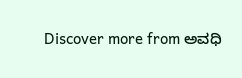Discover more from ಅವಧಿ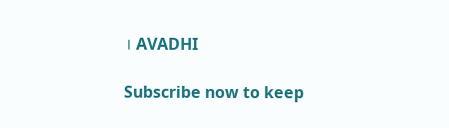। AVADHI

Subscribe now to keep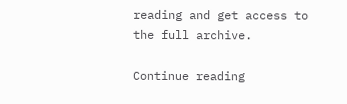reading and get access to the full archive.

Continue reading